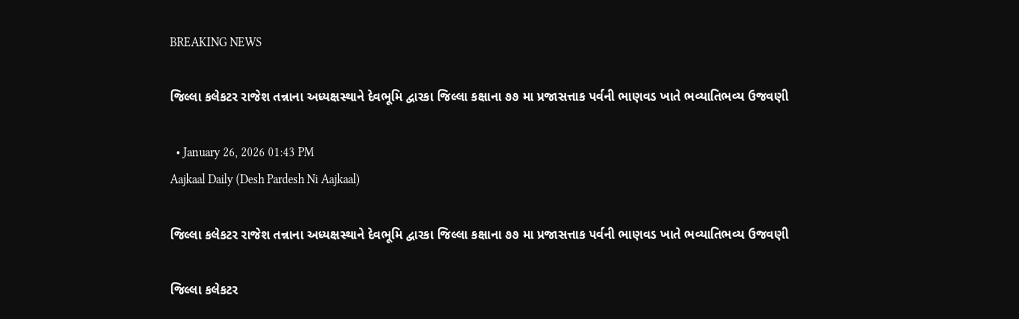BREAKING NEWS

જિલ્લા કલેકટર રાજેશ તન્નાના અધ્યક્ષસ્થાને દેવભૂમિ દ્વારકા જિલ્લા કક્ષાના ૭૭ મા પ્રજાસત્તાક પર્વની ભાણવડ ખાતે ભવ્યાતિભવ્ય ઉજવણી

  • January 26, 2026 01:43 PM
Aajkaal Daily (Desh Pardesh Ni Aajkaal)

જિલ્લા કલેકટર રાજેશ તન્નાના અધ્યક્ષસ્થાને દેવભૂમિ દ્વારકા જિલ્લા કક્ષાના ૭૭ મા પ્રજાસત્તાક પર્વની ભાણવડ ખાતે ભવ્યાતિભવ્ય ઉજવણી

જિલ્લા કલેકટર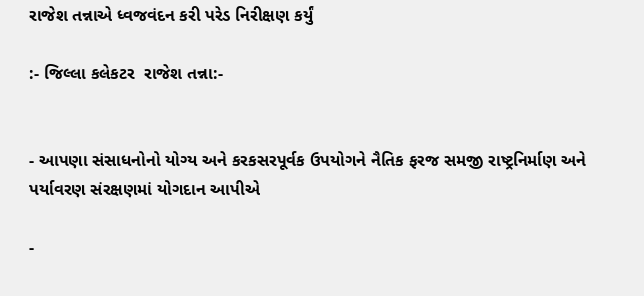રાજેશ તન્નાએ ધ્વજવંદન કરી પરેડ નિરીક્ષણ કર્યું

:- જિલ્લા કલેકટર  રાજેશ તન્ના:-


- આપણા સંસાધનોનો યોગ્ય અને કરકસરપૂર્વક ઉપયોગને નૈતિક ફરજ સમજી રાષ્ટ્રનિર્માણ અને પર્યાવરણ સંરક્ષણમાં યોગદાન આપીએ

-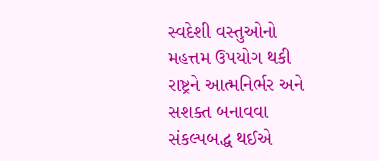સ્વદેશી વસ્તુઓનો મહત્તમ ઉપયોગ થકી રાષ્ટ્રને આત્મનિર્ભર અને સશક્ત બનાવવા સંકલ્પબદ્ધ થઈએ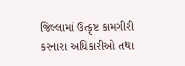જિલ્લામાં ઉત્કૃષ્ટ કામગીરી કરનારા અધિકારીઓ તથા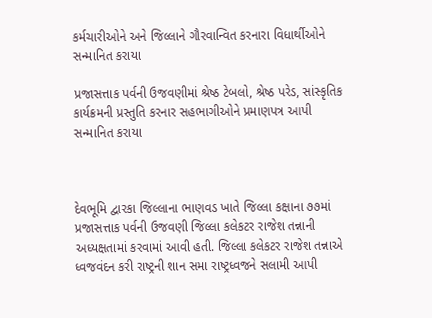કર્મચારીઓને અને જિલ્લાને ગૌરવાન્વિત કરનારા વિધાર્થીઓને સન્માનિત કરાયા

પ્રજાસત્તાક પર્વની ઉજવણીમાં શ્રેષ્ઠ ટેબલો, શ્રેષ્ઠ પરેડ, સાંસ્કૃતિક કાર્યક્રમની પ્રસ્તુતિ કરનાર સહભાગીઓને પ્રમાણપત્ર આપી સન્માનિત કરાયા



દેવભૂમિ દ્વારકા જિલ્લાના ભાણવડ ખાતે જિલ્લા કક્ષાના ૭૭માં પ્રજાસત્તાક પર્વની ઉજવણી જિલ્લા કલેકટર રાજેશ તન્નાની અધ્યક્ષતામાં કરવામાં આવી હતી. જિલ્લા કલેકટર રાજેશ તન્નાએ ધ્વજવંદન કરી રાષ્ટ્રની શાન સમા રાષ્ટ્રધ્વજને સલામી આપી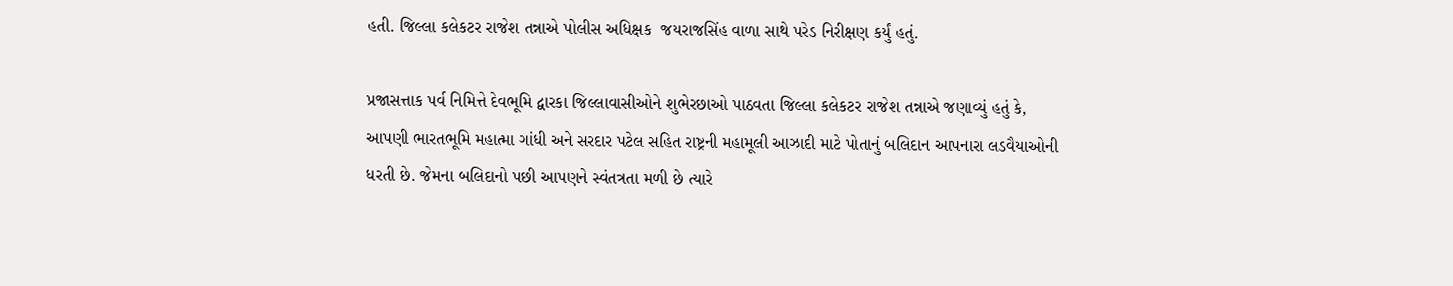હતી. જિલ્લા કલેકટર રાજેશ તન્નાએ પોલીસ અધિક્ષક  જયરાજસિંહ વાળા સાથે પરેડ નિરીક્ષણ કર્યું હતું.

પ્રજાસત્તાક પર્વ નિમિત્તે દેવભૂમિ દ્વારકા જિલ્લાવાસીઓને શુભેરછાઓ પાઠવતા જિલ્લા કલેકટર રાજેશ તન્નાએ જણાવ્યું હતું કે, આપણી ભારતભૂમિ મહાત્મા ગાંધી અને સરદાર પટેલ સહિત રાષ્ટ્રની મહામૂલી આઝાદી માટે પોતાનું બલિદાન આપનારા લડવૈયાઓની ધરતી છે. જેમના બલિદાનો પછી આપણને સ્વંતત્રતા મળી છે ત્યારે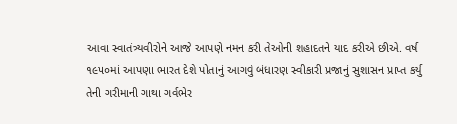આવા સ્વાતંત્ર્યવીરોને આજે આપણે નમન કરી તેઓની શહાદતને યાદ કરીએ છીએ. વર્ષ ૧૯૫૦માં આપણા ભારત દેશે પોતાનું આગવું બંધારણ સ્વીકારી પ્રજાનું સુશાસન પ્રાપ્ત કર્યુ તેની ગરીમાની ગાથા ગર્વભેર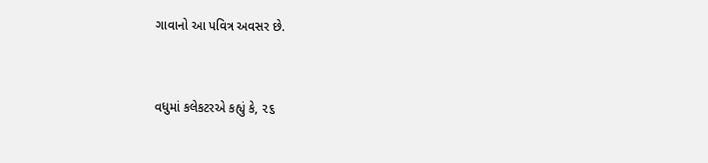ગાવાનો આ પવિત્ર અવસર છે.


વધુમાં કલેકટરએ કહ્યું કે, ૨૬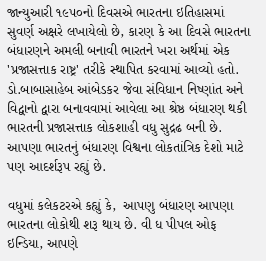જાન્યુઆરી ૧૯૫૦નો દિવસએ ભારતના ઇતિહાસમાં સુવર્ણ અક્ષરે લખાયેલો છે, કારણ કે આ દિવસે ભારતના બંધારણને અમલી બનાવી ભારતને ખરા અર્થમાં એક 'પ્રજાસત્તાક રાષ્ટ્ર' તરીકે સ્થાપિત કરવામાં આવ્યો હતો. ડો.બાબાસાહેબ આંબેડકર જેવા સંવિધાન નિષ્ણાંત અને વિદ્વાનો દ્વારા બનાવવામાં આવેલા આ શ્રેષ્ઠ બંધારણ થકી ભારતની પ્રજાસત્તાક લોકશાહી વધુ સુદ્રઢ બની છે. આપણા ભારતનું બંધારણ વિશ્વના લોકતાંત્રિક દેશો માટે પણ આદર્શરૂપ રહ્યું છે.

વધુમાં કલેકટરએ કહ્યું કે,  આપણુ બંધારણ આપણા ભારતના લોકોથી શરૂ થાય છે. વી ધ પીપલ ઓફ ઇન્ડિયા, આપણે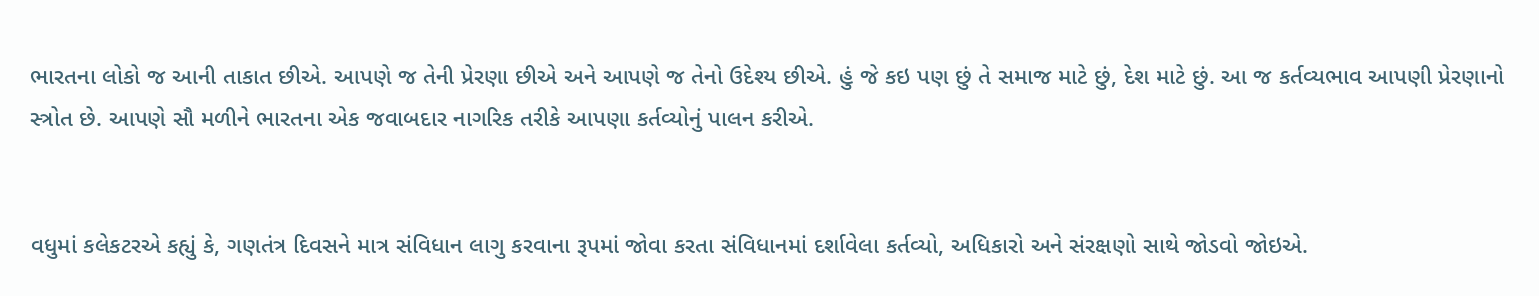ભારતના લોકો જ આની તાકાત છીએ. આપણે જ તેની પ્રેરણા છીએ અને આપણે જ તેનો ઉદેશ્ય છીએ. હું જે કઇ પણ છું તે સમાજ માટે છું, દેશ માટે છું. આ જ કર્તવ્યભાવ આપણી પ્રેરણાનો સ્ત્રોત છે. આપણે સૌ મળીને ભારતના એક જવાબદાર નાગરિક તરીકે આપણા કર્તવ્યોનું પાલન કરીએ.


વધુમાં કલેકટરએ કહ્યું કે, ગણતંત્ર દિવસને માત્ર સંવિધાન લાગુ કરવાના રૂપમાં જોવા કરતા સંવિધાનમાં દર્શાવેલા કર્તવ્યો, અધિકારો અને સંરક્ષણો સાથે જોડવો જોઇએ.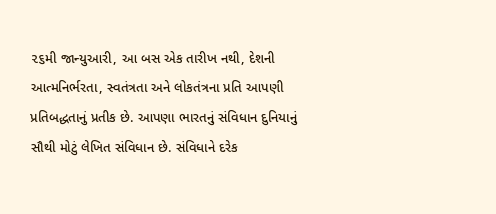૨૬મી જાન્યુઆરી, આ બસ એક તારીખ નથી, દેશની આત્મનિર્ભરતા, સ્વતંત્રતા અને લોકતંત્રના પ્રતિ આપણી પ્રતિબદ્ધતાનું પ્રતીક છે. આપણા ભારતનું સંવિધાન દુનિયાનું સૌથી મોટું લેખિત સંવિધાન છે. સંવિધાને દરેક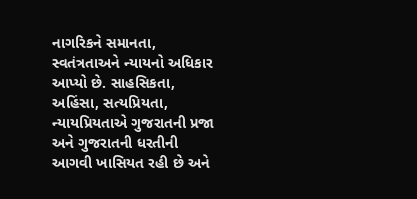નાગરિકને સમાનતા, સ્વતંત્રતાઅને ન્યાયનો અધિકાર આપ્યો છે. સાહસિકતા, અહિંસા, સત્યપ્રિયતા, ન્યાયપ્રિયતાએ ગુજરાતની પ્રજા અને ગુજરાતની ધરતીની આગવી ખાસિયત રહી છે અને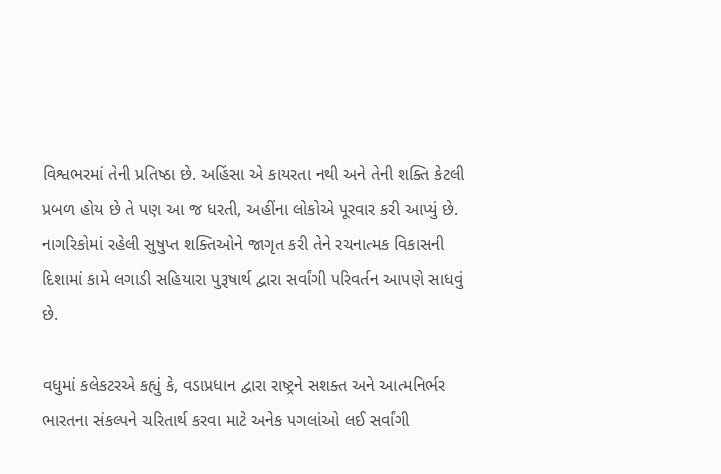વિશ્વભરમાં તેની પ્રતિષ્ઠા છે. અહિંસા એ કાયરતા નથી અને તેની શક્તિ કેટલી પ્રબળ હોય છે તે પણ આ જ ધરતી, અહીંના લોકોએ પૂરવાર કરી આપ્યું છે. નાગરિકોમાં રહેલી સુષુપ્ત શક્તિઓને જાગૃત કરી તેને રચનાત્મક વિકાસની દિશામાં કામે લગાડી સહિયારા પુરૂષાર્થ દ્વારા સર્વાંગી પરિવર્તન આપણે સાધવું છે.

વધુમાં કલેકટરએ કહ્યું કે, વડાપ્રધાન દ્વારા રાષ્ટ્રને સશક્ત અને આત્મનિર્ભર ભારતના સંકલ્પને ચરિતાર્થ કરવા માટે અનેક પગલાંઓ લઈ સર્વાંગી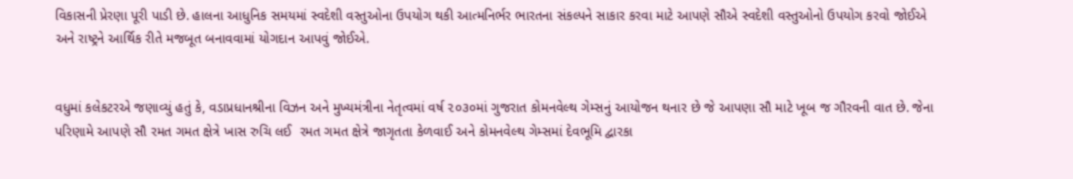વિકાસની પ્રેરણા પૂરી પાડી છે. હાલના આધુનિક સમયમાં સ્વદેશી વસ્તુઓના ઉપયોગ થકી આત્મનિર્ભર ભારતના સંકલ્પને સાકાર કરવા માટે આપણે સૌએ સ્વદેશી વસ્તુઓનો ઉપયોગ કરવો જોઈએ અને રાષ્ટ્રને આર્થિક રીતે મજબૂત બનાવવામાં યોગદાન આપવું જોઈએ.


વધુમાં કલેકટરએ જણાવ્યું હતું કે, વડાપ્રધાનશ્રીના વિઝન અને મુખ્યમંત્રીના નેતૃત્વમાં વર્ષ ૨૦૩૦માં ગુજરાત કોમનવેલ્થ ગેમ્સનું આયોજન થનાર છે જે આપણા સૌ માટે ખૂબ જ ગૌરવની વાત છે. જેના પરિણામે આપણે સૌ રમત ગમત ક્ષેત્રે ખાસ રુચિ લઈ  રમત ગમત ક્ષેત્રે જાગૃતતા કેળવાઈ અને કોમનવેલ્થ ગેમ્સમાં દેવભૂમિ દ્વારકા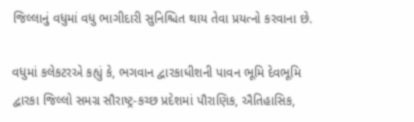જિલ્લાનું વધુમાં વધુ ભાગીદારી સુનિશ્ચિત થાય તેવા પ્રયત્નો કરવાના છે.

વધુમાં કલેકટરએ કહ્યું કે, ભગવાન દ્વારકાધીશની પાવન ભૂમિ દેવભૂમિ દ્વારકા જિલ્લો સમગ્ર સૌરાષ્ટ્ર-કચ્છ પ્રદેશમાં પૌરાણિક, ઐતિહાસિક,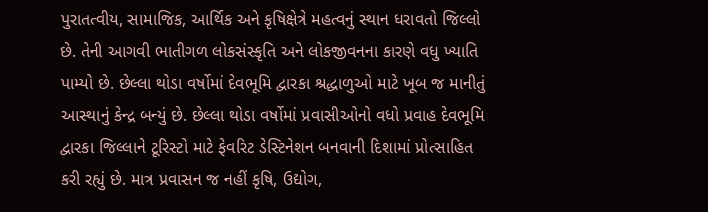પુરાતત્વીય, સામાજિક, આર્થિક અને કૃષિક્ષેત્રે મહત્વનું સ્થાન ધરાવતો જિલ્લો છે. તેની આગવી ભાતીગળ લોકસંસ્કૃતિ અને લોકજીવનના કારણે વધુ ખ્યાતિ પામ્યો છે. છેલ્લા થોડા વર્ષોમાં દેવભૂમિ દ્વારકા શ્રદ્ધાળુઓ માટે ખૂબ જ માનીતું આસ્થાનું કેન્દ્ર બન્યું છે. છેલ્લા થોડા વર્ષોમાં પ્રવાસીઓનો વધો પ્રવાહ દેવભૂમિ દ્વારકા જિલ્લાને ટૂરિસ્ટો માટે ફેવરિટ ડેસ્ટિનેશન બનવાની દિશામાં પ્રોત્સાહિત કરી રહ્યું છે. માત્ર પ્રવાસન જ નહીં કૃષિ, ઉદ્યોગ,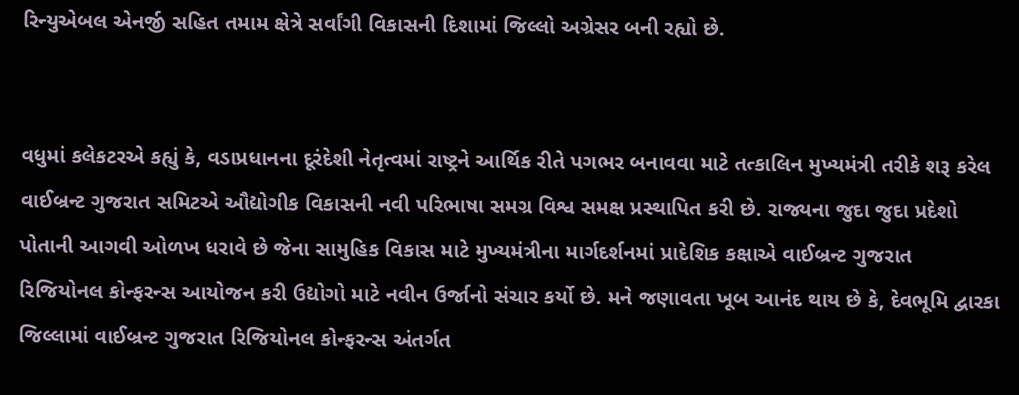રિન્યુએબલ એનર્જી સહિત તમામ ક્ષેત્રે સર્વાંગી વિકાસની દિશામાં જિલ્લો અગ્રેસર બની રહ્યો છે.


વધુમાં કલેકટરએ કહ્યું કે, વડાપ્રધાનના દૂરંદેશી નેતૃત્વમાં રાષ્ટ્રને આર્થિક રીતે પગભર બનાવવા માટે તત્કાલિન મુખ્યમંત્રી તરીકે શરૂ કરેલ વાઈબ્રન્ટ ગુજરાત સમિટએ ઔદ્યોગીક વિકાસની નવી પરિભાષા સમગ્ર વિશ્વ સમક્ષ પ્રસ્થાપિત કરી છે. રાજ્યના જુદા જુદા પ્રદેશો પોતાની આગવી ઓળખ ધરાવે છે જેના સામુહિક વિકાસ માટે મુખ્યમંત્રીના માર્ગદર્શનમાં પ્રાદેશિક કક્ષાએ વાઈબ્રન્ટ ગુજરાત રિજિયોનલ કોન્ફરન્સ આયોજન કરી ઉદ્યોગો માટે નવીન ઉર્જાનો સંચાર કર્યો છે. મને જણાવતા ખૂબ આનંદ થાય છે કે, દેવભૂમિ દ્વારકા જિલ્લામાં વાઈબ્રન્ટ ગુજરાત રિજિયોનલ કોન્ફરન્સ અંતર્ગત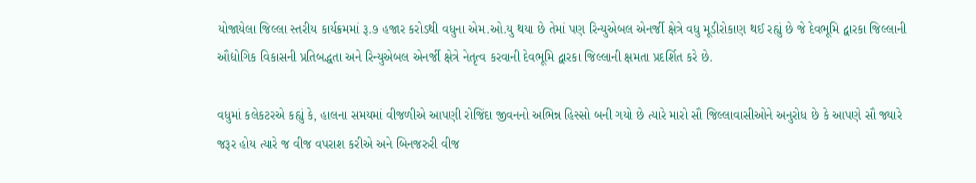યોજાયેલા જિલ્લા સ્તરીય કાર્યક્રમમાં રૂ.૭ હજાર કરોડથી વધુના એમ.ઓ.યુ થયા છે તેમાં પણ રિન્યુએબલ એનર્જી ક્ષેત્રે વધુ મૂડીરોકાણ થઈ રહ્યું છે જે દેવભૂમિ દ્વારકા જિલ્લાની ઔદ્યોગિક વિકાસની પ્રતિબદ્ધતા અને રિન્યુએબલ એનર્જી ક્ષેત્રે નેતૃત્વ કરવાની દેવભૂમિ દ્વારકા જિલ્લાની ક્ષમતા પ્રદર્શિત કરે છે.

વધુમાં કલેકટરએ કહ્યું કે, હાલના સમયમાં વીજળીએ આપણી રોજિંદા જીવનનો અભિન્ન હિસ્સો બની ગયો છે ત્યારે મારો સૌ જિલ્લાવાસીઓને અનુરોધ છે કે આપણે સૌ જ્યારે જરૂર હોય ત્યારે જ વીજ વપરાશ કરીએ અને બિનજરુરી વીજ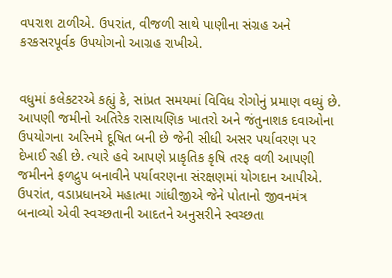વપરાશ ટાળીએ. ઉપરાંત, વીજળી સાથે પાણીના સંગ્રહ અને કરકસરપૂર્વક ઉપયોગનો આગ્રહ રાખીએ.


વધુમાં કલેકટરએ કહ્યું કે, સાંપ્રત સમયમાં વિવિધ રોગોનું પ્રમાણ વધ્યું છે. આપણી જમીનો અતિરેક રાસાયણિક ખાતરો અને જંતુનાશક દવાઓના ઉપયોગના અરિનમે દૂષિત બની છે જેની સીધી અસર પર્યાવરણ પર દેખાઈ રહી છે. ત્યારે હવે આપણે પ્રાકૃતિક કૃષિ તરફ વળી આપણી જમીનને ફળદ્રુપ બનાવીને પર્યાવરણના સંરક્ષણમાં યોગદાન આપીએ. ઉપરાંત, વડાપ્રધાનએ મહાત્મા ગાંધીજીએ જેને પોતાનો જીવનમંત્ર બનાવ્યો એવી સ્વચ્છતાની આદતને અનુસરીને સ્વચ્છતા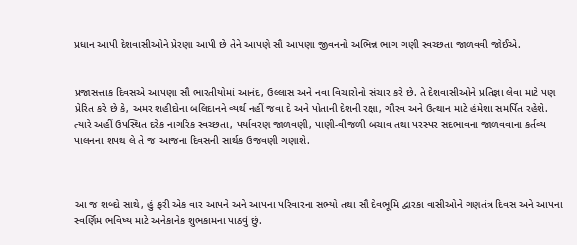પ્રધાન આપી દેશવાસીઓને પ્રેરણા આપી છે તેને આપણે સૌ આપણા જીવનનો અભિન્ન ભાગ ગણી સ્વચ્છતા જાળવવી જોઈએ.


પ્રજાસત્તાક દિવસએ આપણા સૌ ભારતીયોમાં આનંદ, ઉલ્લાસ અને નવા વિચારોનો સંચાર કરે છે. તે દેશવાસીઓને પ્રતિજ્ઞા લેવા માટે પણ પ્રેરિત કરે છે કે, અમર શહીદોના બલિદાનને વ્યર્થ નહીં જવા દે અને પોતાની દેશની રક્ષા, ગૌરવ અને ઉત્થાન માટે હંમેશા સમર્પિત રહેશે. ત્યારે અહીં ઉપસ્થિત દરેક નાગરિક સ્વચ્છતા, પર્યાવરણ જાળવણી, પાણી-વીજળી બચાવ તથા પરસ્પર સદભાવના જાળવવાના કર્તવ્ય પાલનના શપથ લે તે જ આજના દિવસની સાર્થક ઉજવણી ગણાશે.



આ જ શબ્દો સાથે, હું ફરી એક વાર આપને અને આપના પરિવારના સભ્યો તથા સૌ દેવભૂમિ દ્વારકા વાસીઓને ગણતંત્ર દિવસ અને આપના સ્વર્ણિમ ભવિષ્ય માટે અનેકાનેક શુભકામના પાઠવું છું.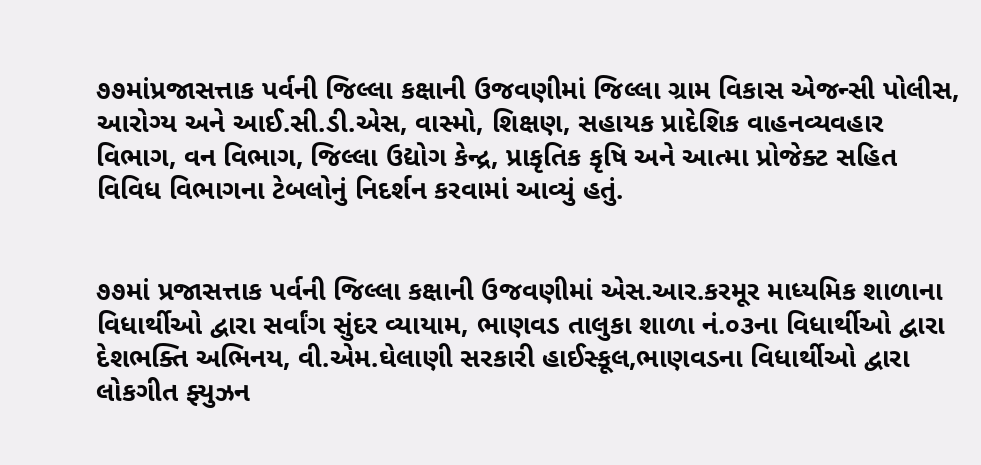૭૭માંપ્રજાસત્તાક પર્વની જિલ્લા કક્ષાની ઉજવણીમાં જિલ્લા ગ્રામ વિકાસ એજન્સી પોલીસ, આરોગ્ય અને આઈ.સી.ડી.એસ, વાસ્મો, શિક્ષણ, સહાયક પ્રાદેશિક વાહનવ્યવહાર વિભાગ, વન વિભાગ, જિલ્લા ઉદ્યોગ કેન્દ્ર, પ્રાકૃતિક કૃષિ અને આત્મા પ્રોજેક્ટ સહિત વિવિધ વિભાગના ટેબલોનું નિદર્શન કરવામાં આવ્યું હતું.


૭૭માં પ્રજાસત્તાક પર્વની જિલ્લા કક્ષાની ઉજવણીમાં એસ.આર.કરમૂર માધ્યમિક શાળાના વિધાર્થીઓ દ્વારા સર્વાંગ સુંદર વ્યાયામ, ભાણવડ તાલુકા શાળા નં.૦૩ના વિધાર્થીઓ દ્વારા દેશભક્તિ અભિનય, વી.એમ.ઘેલાણી સરકારી હાઈસ્કૂલ,ભાણવડના વિધાર્થીઓ દ્વારા લોકગીત ફ્યુઝન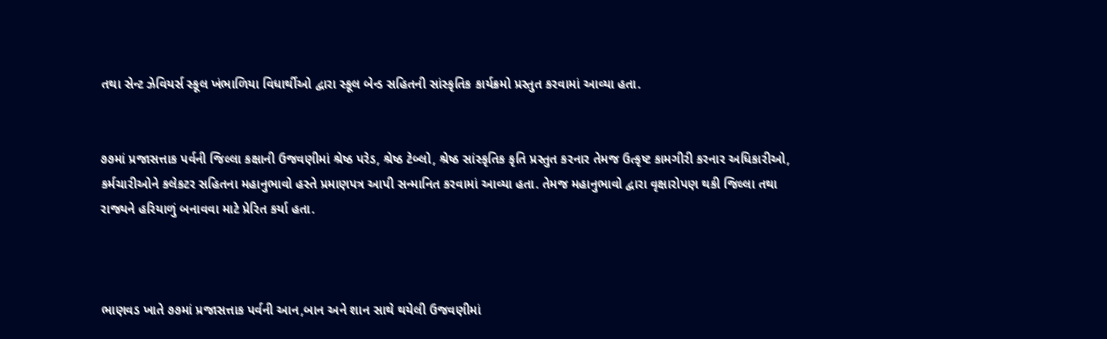તથા સેન્ટ ઝેવિયર્સ સ્કૂલ ખંભાળિયા વિધાર્થીઓ દ્વારા સ્કૂલ બેન્ડ સહિતની સાંસ્કૃતિક કાર્યક્રમો પ્રસ્તુત કરવામાં આવ્યા હતા.


૭૭માં પ્રજાસત્તાક પર્વની જિલ્લા કક્ષાની ઉજવણીમાં શ્રેષ્ઠ પરેડ, શ્રેષ્ઠ ટેબ્લો, શ્રેષ્ઠ સાંસ્કૃતિક કૃતિ પ્રસ્તુત કરનાર તેમજ ઉત્કૃષ્ટ કામગીરી કરનાર અધિકારીઓ, કર્મચારીઓને કલેકટર સહિતના મહાનુભાવો હસ્તે પ્રમાણપત્ર આપી સન્માનિત કરવામાં આવ્યા હતા. તેમજ મહાનુભાવો દ્વારા વૃક્ષારોપણ થકી જિલ્લા તથા રાજ્યને હરિયાળું બનાવવા માટે પ્રેરિત કર્યા હતા.



ભાણવડ ખાતે ૭૭માં પ્રજાસત્તાક પર્વની આન,બાન અને શાન સાથે થયેલી ઉજવણીમાં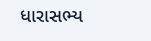ધારાસભ્ય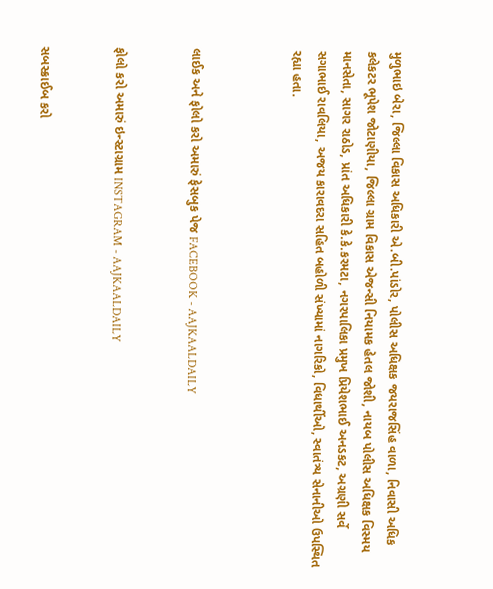મુળુભાઇ બેરા, જિલ્લા વિકાસ અધિકારી એ.બી.પાંડોર, પોલીસ અધિક્ષક જયરાજસિંહ વાળા, નિવાસી અધિક કલેકટર ભૂપેશ જોટાણીયા, જિલ્લા ગ્રામ વિકાસ એજન્સી નિયામક હેતલ જોશી, નાયબ પોલીસ અધિક્ષક વિસ્મય માનસેતા, સાગર રાઠોડ, પ્રાંત અધિકારી કે.કે.કરમટા, નગરપાલિકા પ્રમુખ પ્રિયેશભાઈ અનડકટ, અગ્રણી સર્વે સગાભાઈ રાવલિયા, અજય કારાવદરા સહિત બહોળી સંખ્યામાં નાગરિકો, વિધાર્થીઓ, સ્વાતંત્ર્ય સેનાનીઓ ઉપસ્થિત રહ્યા હતા.



લાઈક અને ફોલો કરો અમારું ફેસબુક પેજ FACEBOOK - AAJKAALDAILY


ફોલો કરો અમારું ઇન્સ્ટાગ્રામ INSTAGRAM - AAJKAALDAILY


સબસ્ક્રાઈબ કરો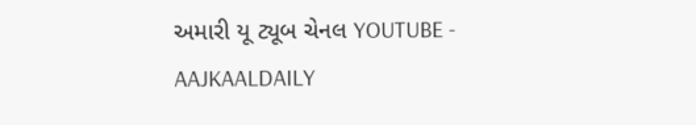અમારી યૂ ટ્યૂબ ચેનલ YOUTUBE - AAJKAALDAILY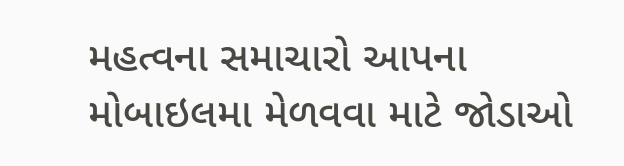મહત્વના સમાચારો આપના મોબાઇલમા મેળવવા માટે જોડાઓ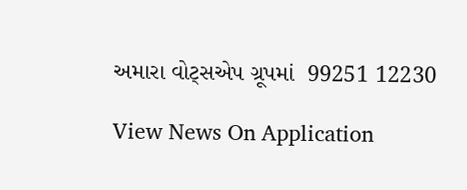અમારા વોટ્સએપ ગ્રૂપમાં  99251 12230

View News On Application